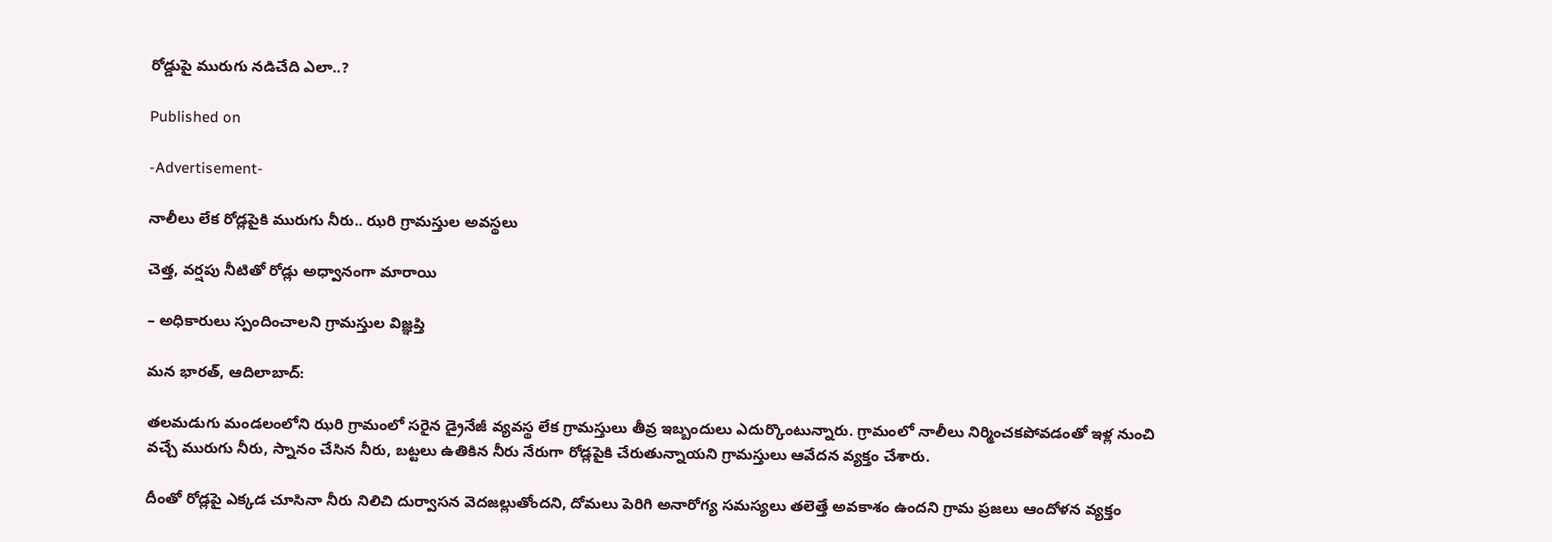రోడ్డుపై మురుగు నడిచేది ఎలా..?

Published on

-Advertisement-

నాలీలు లేక రోడ్లపైకి మురుగు నీరు.. ఝరి గ్రామస్తుల అవస్థలు

చెత్త, వర్షపు నీటితో రోడ్లు అధ్వానంగా మారాయి

– అధికారులు స్పందించాలని గ్రామస్తుల విజ్ఞప్తి

మన భారత్, ఆదిలాబాద్:

తలమడుగు మండలంలోని ఝరి గ్రామంలో సరైన డ్రైనేజీ వ్యవస్థ లేక గ్రామస్తులు తీవ్ర ఇబ్బందులు ఎదుర్కొంటున్నారు. గ్రామంలో నాలీలు నిర్మించకపోవడంతో ఇళ్ల నుంచి వచ్చే మురుగు నీరు, స్నానం చేసిన నీరు, బట్టలు ఉతికిన నీరు నేరుగా రోడ్లపైకి చేరుతున్నాయని గ్రామస్తులు ఆవేదన వ్యక్తం చేశారు.

దీంతో రోడ్లపై ఎక్కడ చూసినా నీరు నిలిచి దుర్వాసన వెదజల్లుతోందని, దోమలు పెరిగి అనారోగ్య సమస్యలు తలెత్తే అవకాశం ఉందని గ్రామ ప్రజలు ఆందోళన వ్యక్తం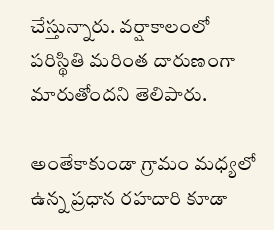చేస్తున్నారు. వర్షాకాలంలో పరిస్థితి మరింత దారుణంగా మారుతోందని తెలిపారు.

అంతేకాకుండా గ్రామం మధ్యలో ఉన్న ప్రధాన రహదారి కూడా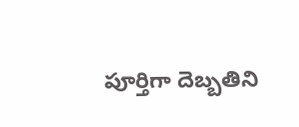పూర్తిగా దెబ్బతిని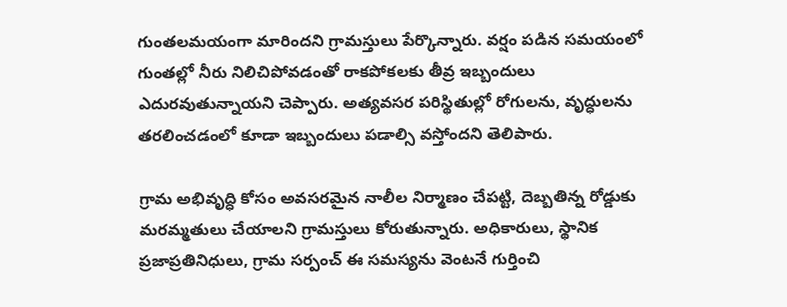గుంతలమయంగా మారిందని గ్రామస్తులు పేర్కొన్నారు. వర్షం పడిన సమయంలో గుంతల్లో నీరు నిలిచిపోవడంతో రాకపోకలకు తీవ్ర ఇబ్బందులు ఎదురవుతున్నాయని చెప్పారు. అత్యవసర పరిస్థితుల్లో రోగులను, వృద్ధులను తరలించడంలో కూడా ఇబ్బందులు పడాల్సి వస్తోందని తెలిపారు.

గ్రామ అభివృద్ధి కోసం అవసరమైన నాలీల నిర్మాణం చేపట్టి, దెబ్బతిన్న రోడ్డుకు మరమ్మతులు చేయాలని గ్రామస్తులు కోరుతున్నారు. అధికారులు, స్థానిక ప్రజాప్రతినిధులు, గ్రామ సర్పంచ్ ఈ సమస్యను వెంటనే గుర్తించి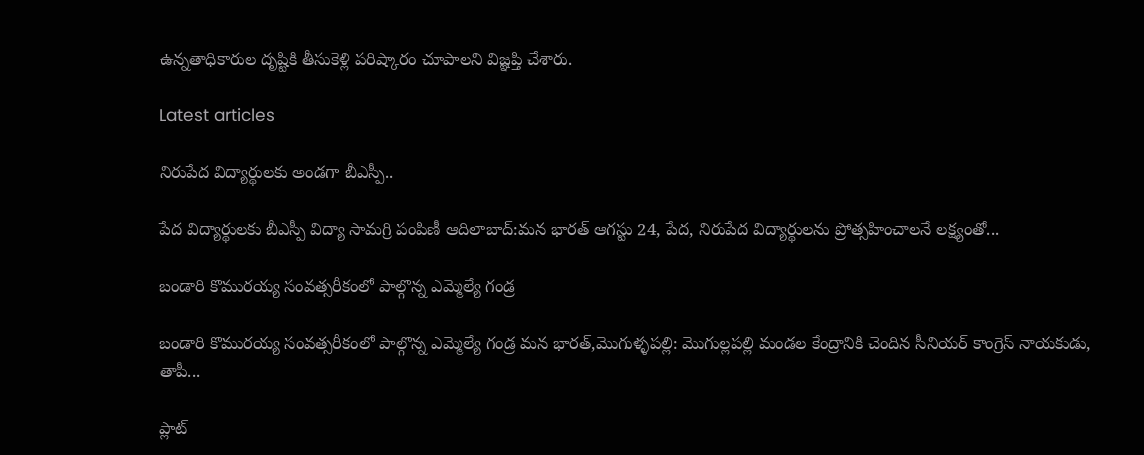ఉన్నతాధికారుల దృష్టికి తీసుకెళ్లి పరిష్కారం చూపాలని విజ్ఞప్తి చేశారు.

Latest articles

నిరుపేద విద్యార్థులకు అండగా బీఎస్పీ..

పేద విద్యార్థులకు బీఎస్పీ విద్యా సామగ్రి పంపిణీ ఆదిలాబాద్:మన భారత్ ఆగస్టు 24, పేద, నిరుపేద విద్యార్థులను ప్రోత్సహించాలనే లక్ష్యంతో...

బండారి కొమురయ్య సంవత్సరీకంలో పాల్గొన్న ఎమ్మెల్యే గండ్ర

బండారి కొమురయ్య సంవత్సరీకంలో పాల్గొన్న ఎమ్మెల్యే గండ్ర మన భారత్,మొగుళ్ళపల్లి: మొగుల్లపల్లి మండల కేంద్రానికి చెందిన సీనియర్ కాంగ్రెస్ నాయకుడు, తాపీ...

ప్లాట్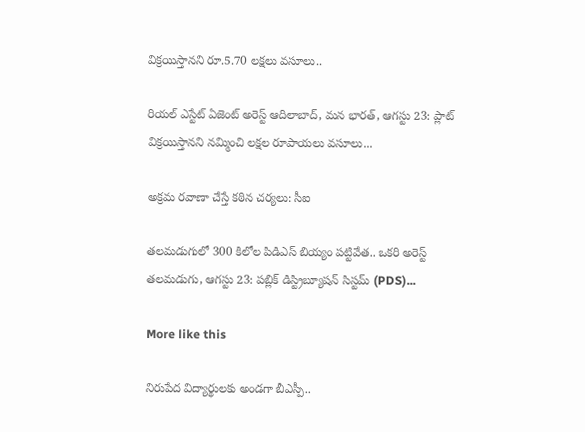విక్రయిస్తానని రూ.5.70 లక్షలు వసూలు..

రియల్ ఎస్టేట్ ఏజెంట్ అరెస్ట్ ఆదిలాబాద్, మన భారత్, ఆగస్టు 23: ప్లాట్ విక్రయిస్తానని నమ్మించి లక్షల రూపాయలు వసూలు...

అక్రమ రవాణా చేస్తే కఠిన చర్యలు: సీఐ

తలమడుగులో 300 కిలోల పిడిఎస్ బియ్యం పట్టివేత.. ఒకరి అరెస్ట్ తలమడుగు, ఆగస్టు 23: పబ్లిక్ డిస్ట్రిబ్యూషన్ సిస్టమ్‌ (PDS)...

More like this

నిరుపేద విద్యార్థులకు అండగా బీఎస్పీ..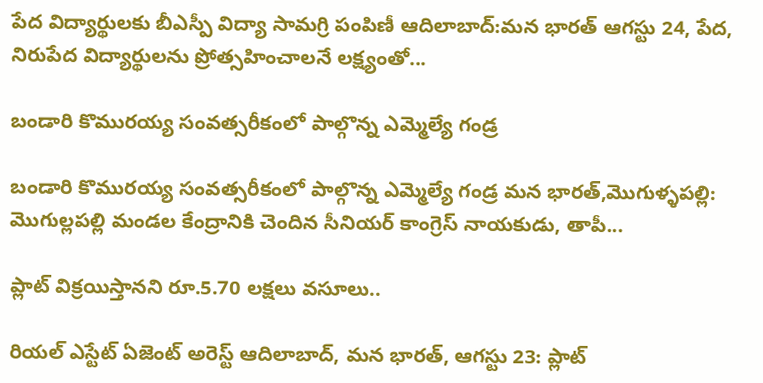పేద విద్యార్థులకు బీఎస్పీ విద్యా సామగ్రి పంపిణీ ఆదిలాబాద్:మన భారత్ ఆగస్టు 24, పేద, నిరుపేద విద్యార్థులను ప్రోత్సహించాలనే లక్ష్యంతో...

బండారి కొమురయ్య సంవత్సరీకంలో పాల్గొన్న ఎమ్మెల్యే గండ్ర

బండారి కొమురయ్య సంవత్సరీకంలో పాల్గొన్న ఎమ్మెల్యే గండ్ర మన భారత్,మొగుళ్ళపల్లి: మొగుల్లపల్లి మండల కేంద్రానికి చెందిన సీనియర్ కాంగ్రెస్ నాయకుడు, తాపీ...

ప్లాట్ విక్రయిస్తానని రూ.5.70 లక్షలు వసూలు..

రియల్ ఎస్టేట్ ఏజెంట్ అరెస్ట్ ఆదిలాబాద్, మన భారత్, ఆగస్టు 23: ప్లాట్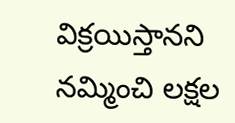విక్రయిస్తానని నమ్మించి లక్షల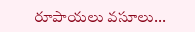రూపాయలు వసూలు...